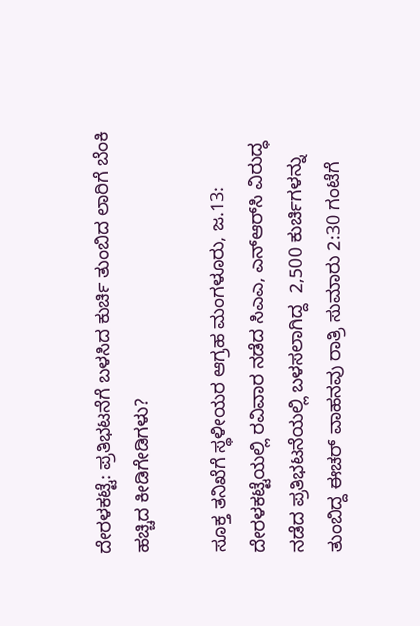ದೇರಳಕಟ್ಟೆ: ಪ್ರತಿಭಟನೆಗೆ ಬಳಸಿದ ಕುರ್ಚಿ ತುಂಬಿದ ಲಾರಿಗೆ ಬೆಂಕಿ ಹಚ್ಚಿದ ಕೀಡಿಗೇಡಿಗಳು?

ಸೂಕ್ತ ತನಿಖೆಗೆ ಸ್ಥಳೀಯರ ಆಗ್ರಹ ಮಂಗಳೂರು‌, ಜ.13: ದೇರಳಕಟ್ಟೆಯಲ್ಲಿ ರವಿವಾರ ನಡೆದ ಸಿಎಎ, ಎನ್ಆರ್‌ಸಿ ವಿರುದ್ಧ ನಡೆದ ಪ್ರತಿಭಟನೆಯಲ್ಲಿ ಬಳಸಲಾಗಿದ್ದ  2,500 ಕುರ್ಚಿಗಳನ್ನು ತುಂಬಿದ್ದ ಈಚರ್‌ ವಾಹನವು ರಾತ್ರಿ ಸುಮಾರು 2:30 ಗಂಟೆಗೆ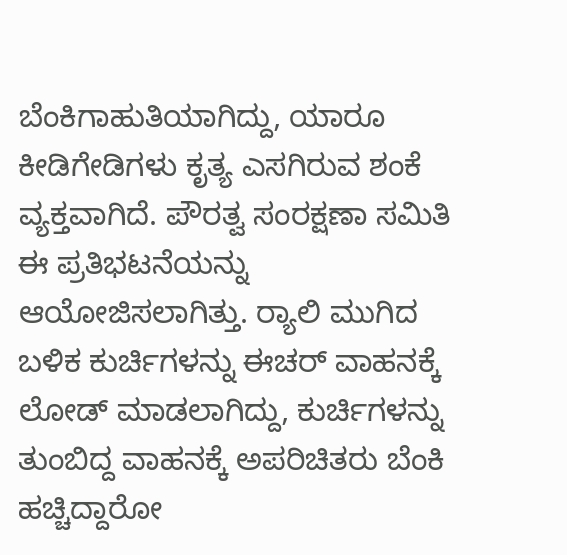ಬೆಂಕಿಗಾಹುತಿಯಾಗಿದ್ದು, ಯಾರೂ ಕೀಡಿಗೇಡಿಗಳು ಕೃತ್ಯ ಎಸಗಿರುವ ಶಂಕೆ ವ್ಯಕ್ತವಾಗಿದೆ. ಪೌರತ್ವ ಸಂರಕ್ಷಣಾ ಸಮಿತಿ ಈ ಪ್ರತಿಭಟನೆಯನ್ನು ಆಯೋಜಿಸಲಾಗಿತ್ತು. ರ್‍ಯಾಲಿ ಮುಗಿದ ಬಳಿಕ ಕುರ್ಚಿಗಳನ್ನು ಈಚರ್‌ ವಾಹನಕ್ಕೆ ಲೋಡ್‌ ಮಾಡಲಾಗಿದ್ದು, ಕುರ್ಚಿಗಳನ್ನು ತುಂಬಿದ್ದ ವಾಹನಕ್ಕೆ ಅಪರಿಚಿತರು ಬೆಂಕಿ ಹಚ್ಚಿದ್ದಾರೋ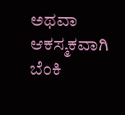ಅಥವಾ ಆಕಸ್ಮಕವಾಗಿ ಬೆಂಕಿ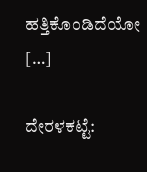ಹತ್ತಿಕೊಂಡಿದೆಯೋ […]

ದೇರಳಕಟ್ಟೆ: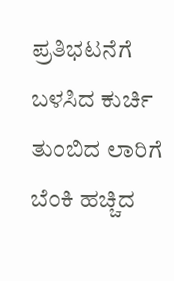ಪ್ರತಿಭಟನೆಗೆ ಬಳಸಿದ ಕುರ್ಚಿ ತುಂಬಿದ ಲಾರಿಗೆ ಬೆಂಕಿ ಹಚ್ಚಿದ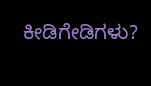ಕೀಡಿಗೇಡಿಗಳು?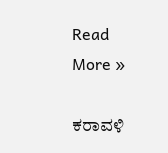Read More »

ಕರಾವಳಿ